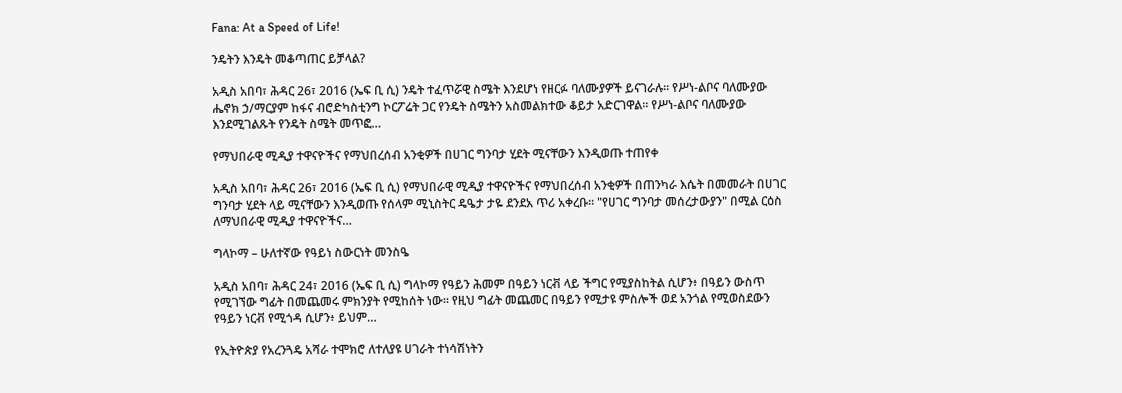Fana: At a Speed of Life!

ንዴትን እንዴት መቆጣጠር ይቻላል?

አዲስ አበባ፣ ሕዳር 26፣ 2016 (ኤፍ ቢ ሲ) ንዴት ተፈጥሯዊ ስሜት እንደሆነ የዘርፉ ባለሙያዎች ይናገራሉ፡፡ የሥነ-ልቦና ባለሙያው ሔኖክ ኃ/ማርያም ከፋና ብሮድካስቲንግ ኮርፖሬት ጋር የንዴት ስሜትን አስመልክተው ቆይታ አድርገዋል፡፡ የሥነ-ልቦና ባለሙያው እንደሚገልጹት የንዴት ስሜት መጥፎ…

የማህበራዊ ሚዲያ ተዋናዮችና የማህበረሰብ አንቂዎች በሀገር ግንባታ ሂደት ሚናቸውን እንዲወጡ ተጠየቀ

አዲስ አበባ፣ ሕዳር 26፣ 2016 (ኤፍ ቢ ሲ) የማህበራዊ ሚዲያ ተዋናዮችና የማህበረሰብ አንቂዎች በጠንካራ እሴት በመመራት በሀገር ግንባታ ሂደት ላይ ሚናቸውን እንዲወጡ የሰላም ሚኒስትር ዴዔታ ታዬ ደንደአ ጥሪ አቀረቡ። "የሀገር ግንባታ መሰረታውያን" በሚል ርዕስ ለማህበራዊ ሚዲያ ተዋናዮችና…

ግላኮማ – ሁለተኛው የዓይነ ስውርነት መንስዔ

አዲስ አበባ፣ ሕዳር 24፣ 2016 (ኤፍ ቢ ሲ) ግላኮማ የዓይን ሕመም በዓይን ነርቭ ላይ ችግር የሚያስከትል ሲሆን፥ በዓይን ውስጥ የሚገኘው ግፊት በመጨመሩ ምክንያት የሚከሰት ነው። የዚህ ግፊት መጨመር በዓይን የሚታዩ ምስሎች ወደ አንጎል የሚወስደውን የዓይን ነርቭ የሚጎዳ ሲሆን፥ ይህም…

የኢትዮጵያ የአረንጓዴ አሻራ ተሞክሮ ለተለያዩ ሀገራት ተነሳሽነትን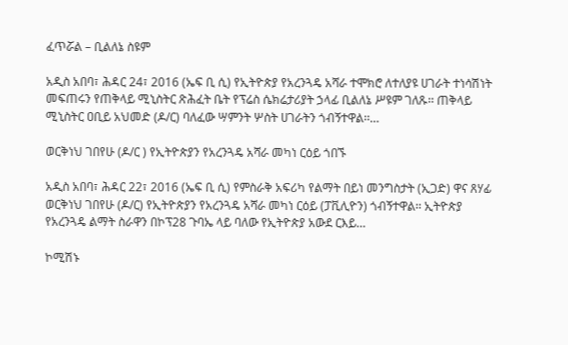ፈጥሯል – ቢልለኔ ስዩም

አዲስ አበባ፣ ሕዳር 24፣ 2016 (ኤፍ ቢ ሲ) የኢትዮጵያ የአረንጓዴ አሻራ ተሞክሮ ለተለያዩ ሀገራት ተነሳሽነት መፍጠሩን የጠቅላይ ሚኒስትር ጽሕፈት ቤት የፕሬስ ሴክሬታሪያት ኃላፊ ቢልለኔ ሥዩም ገለጹ፡፡ ጠቅላይ ሚኒስትር ዐቢይ አህመድ (ዶ/ር) ባለፈው ሣምንት ሦስት ሀገራትን ጎብኝተዋል፡፡…

ወርቅነህ ገበየሁ (ዶ/ር ) የኢትዮጵያን የአረንጓዴ አሻራ መካነ ርዕይ ጎበኙ

አዲስ አበባ፣ ሕዳር 22፣ 2016 (ኤፍ ቢ ሲ) የምስራቅ አፍሪካ የልማት በይነ መንግስታት (ኢጋድ) ዋና ጸሃፊ ወርቅነህ ገበየሁ (ዶ/ር) የኢትዮጵያን የአረንጓዴ አሻራ መካነ ርዕይ (ፓቪሊዮን) ጎብኝተዋል፡፡ ኢትዮጵያ የአረንጓዴ ልማት ስራዋን በኮፕ28 ጉባኤ ላይ ባለው የኢትዮጵያ አውደ ርእይ…

ኮሚሽኑ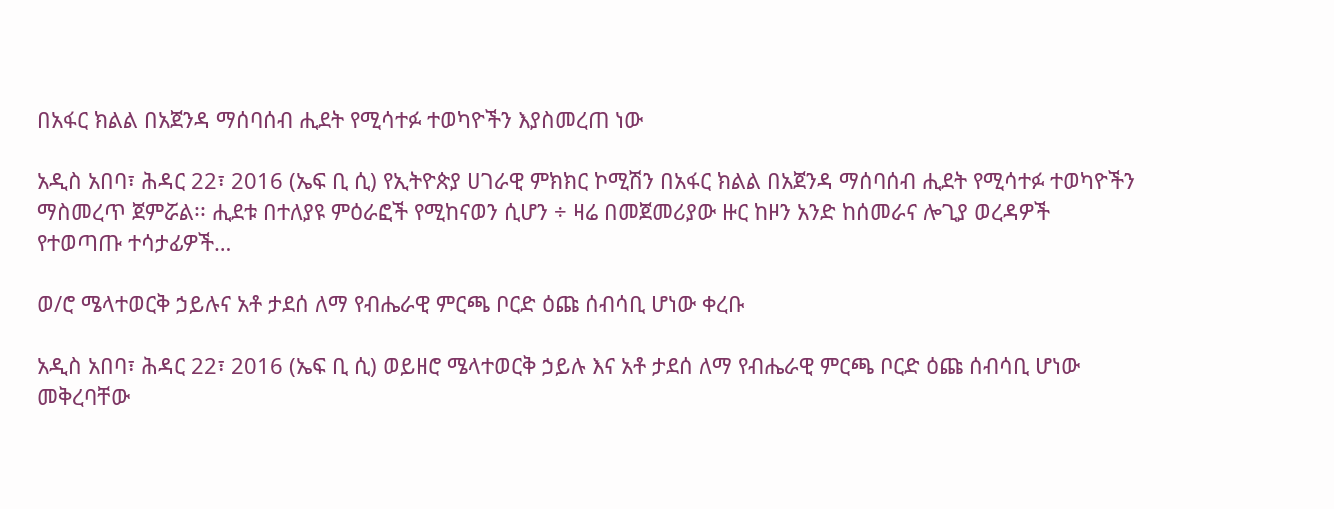በአፋር ክልል በአጀንዳ ማሰባሰብ ሒደት የሚሳተፉ ተወካዮችን እያስመረጠ ነው

አዲስ አበባ፣ ሕዳር 22፣ 2016 (ኤፍ ቢ ሲ) የኢትዮጵያ ሀገራዊ ምክክር ኮሚሽን በአፋር ክልል በአጀንዳ ማሰባሰብ ሒደት የሚሳተፉ ተወካዮችን ማስመረጥ ጀምሯል፡፡ ሒደቱ በተለያዩ ምዕራፎች የሚከናወን ሲሆን ÷ ዛሬ በመጀመሪያው ዙር ከዞን አንድ ከሰመራና ሎጊያ ወረዳዎች የተወጣጡ ተሳታፊዎች…

ወ/ሮ ሜላተወርቅ ኃይሉና አቶ ታደሰ ለማ የብሔራዊ ምርጫ ቦርድ ዕጩ ሰብሳቢ ሆነው ቀረቡ

አዲስ አበባ፣ ሕዳር 22፣ 2016 (ኤፍ ቢ ሲ) ወይዘሮ ሜላተወርቅ ኃይሉ እና አቶ ታደሰ ለማ የብሔራዊ ምርጫ ቦርድ ዕጩ ሰብሳቢ ሆነው መቅረባቸው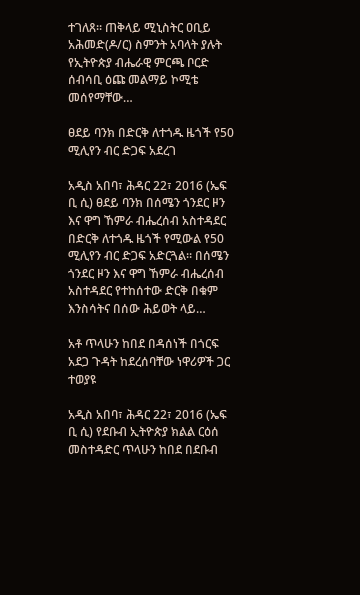ተገለጸ። ጠቅላይ ሚኒስትር ዐቢይ አሕመድ(ዶ/ር) ስምንት አባላት ያሉት የኢትዮጵያ ብሔራዊ ምርጫ ቦርድ ሰብሳቢ ዕጩ መልማይ ኮሚቴ መሰየማቸው…

ፀደይ ባንክ በድርቅ ለተጎዱ ዜጎች የ50 ሚሊየን ብር ድጋፍ አደረገ

አዲስ አበባ፣ ሕዳር 22፣ 2016 (ኤፍ ቢ ሲ) ፀደይ ባንክ በሰሜን ጎንደር ዞን እና ዋግ ኸምራ ብሔረሰብ አስተዳደር በድርቅ ለተጎዱ ዜጎች የሚውል የ50 ሚሊየን ብር ድጋፍ አድርጓል። በሰሜን ጎንደር ዞን እና ዋግ ኸምራ ብሔረሰብ አስተዳደር የተከሰተው ድርቅ በቁም እንስሳትና በሰው ሕይወት ላይ…

አቶ ጥላሁን ከበደ በዳሰነች በጎርፍ አደጋ ጉዳት ከደረሰባቸው ነዋሪዎች ጋር ተወያዩ

አዲስ አበባ፣ ሕዳር 22፣ 2016 (ኤፍ ቢ ሲ) የደቡብ ኢትዮጵያ ክልል ርዕሰ መስተዳድር ጥላሁን ከበደ በደቡብ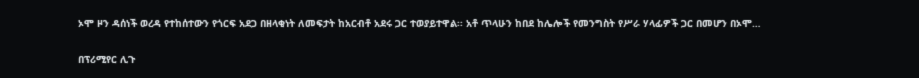ኦሞ ዞን ዳሰነች ወረዳ የተከሰተውን የጎርፍ አደጋ በዘላቂነት ለመፍታት ከአርብቶ አደሩ ጋር ተወያይተዋል፡፡ አቶ ጥላሁን ከበደ ከሌሎች የመንግስት የሥራ ሃላፊዎች ጋር በመሆን በኦሞ…

በፕሪሚየር ሊጉ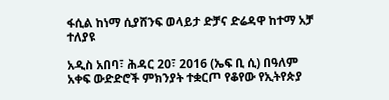ፋሲል ከነማ ሲያሸንፍ ወላይታ ድቻና ድሬዳዋ ከተማ አቻ ተለያዩ

አዲስ አበባ፣ ሕዳር 20፣ 2016 (ኤፍ ቢ ሲ) በዓለም አቀፍ ውድድሮች ምክንያት ተቋርጦ የቆየው የኢትየጵያ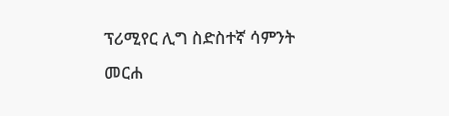ፕሪሚየር ሊግ ስድስተኛ ሳምንት መርሐ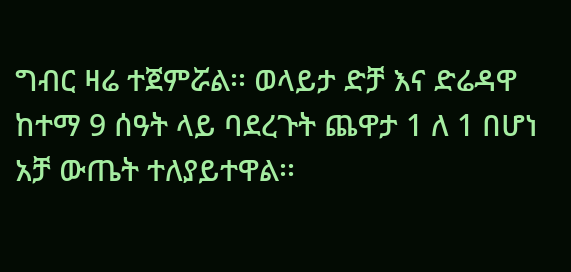ግብር ዛሬ ተጀምሯል፡፡ ወላይታ ድቻ እና ድሬዳዋ ከተማ 9 ሰዓት ላይ ባደረጉት ጨዋታ 1 ለ 1 በሆነ አቻ ውጤት ተለያይተዋል፡፡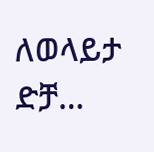ለወላይታ ድቻ…